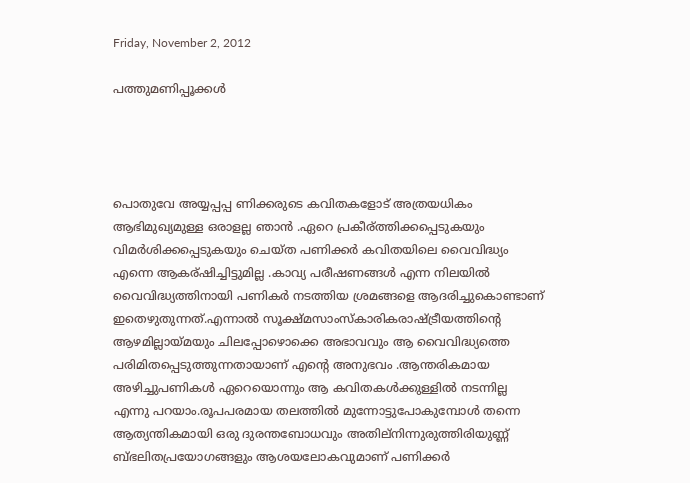Friday, November 2, 2012

പത്തുമണിപ്പൂക്കള്‍




പൊതുവേ അയ്യപ്പപ്പ ണിക്കരുടെ കവിതകളോട് അത്രയധികം ആഭിമുഖ്യമുള്ള ഒരാളല്ല ഞാന്‍ .ഏറെ പ്രകീര്ത്തിക്കപ്പെടുകയും വിമര്‍ശിക്കപ്പെടുകയും ചെയ്ത പണിക്കര്‍ കവിതയിലെ വൈവിദ്ധ്യം എന്നെ ആകര്ഷിച്ചിട്ടുമില്ല .കാവ്യ പരീഷണങ്ങള്‍ എന്ന നിലയില്‍ വൈവിദ്ധ്യത്തിനായി പണികര്‍ നടത്തിയ ശ്രമങ്ങളെ ആദരിച്ചുകൊണ്ടാണ് ഇതെഴുതുന്നത്.എന്നാല്‍ സൂക്ഷ്മസാംസ്കാരികരാഷ്ട്രീയത്തിന്റെ ആഴമില്ലായ്മയും ചിലപ്പോഴൊക്കെ അഭാവവും ആ വൈവിദ്ധ്യത്തെ പരിമിതപ്പെടുത്തുന്നതായാണ് എന്റെ അനുഭവം .ആന്തരികമായ അഴിച്ചുപണികള്‍ ഏറെയൊന്നും ആ കവിതകള്‍ക്കുള്ളില്‍ നടന്നില്ല എന്നു പറയാം.രൂപപരമായ തലത്തില്‍ മുന്നോട്ടുപോകുമ്പോള്‍ തന്നെ ആത്യന്തികമായി ഒരു ദുരന്തബോധവും അതില്നിന്നുരുത്തിരിയുണ്ണ്‍ ബ്ഭലിതപ്രയോഗങ്ങളും ആശയലോകവുമാണ് പണിക്കര്‍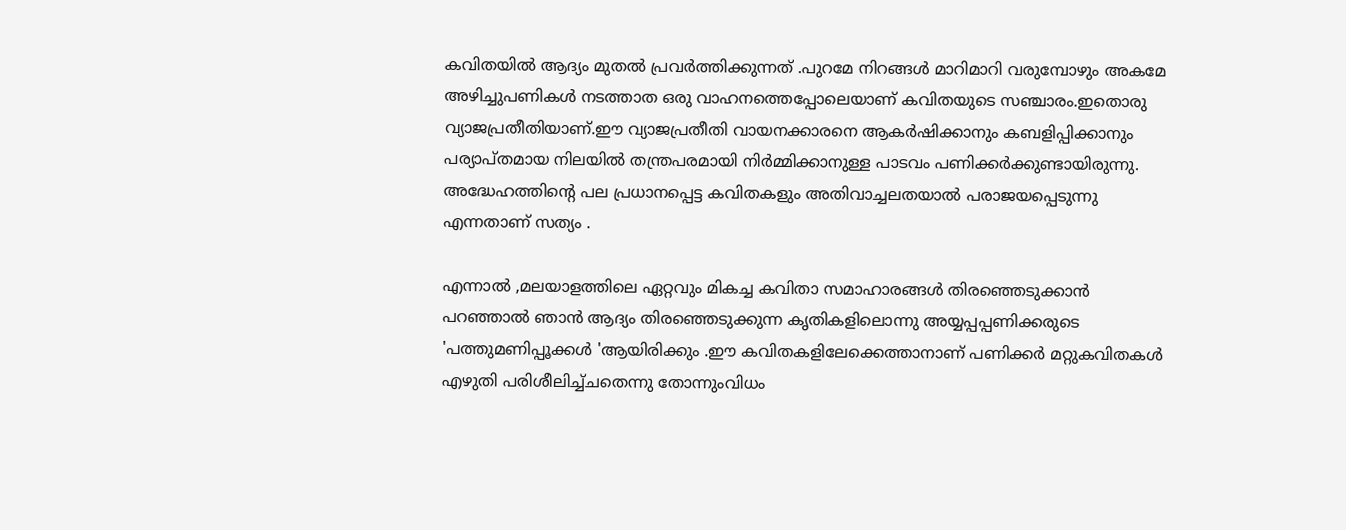കവിതയില്‍ ആദ്യം മുതല്‍ പ്രവര്‍ത്തിക്കുന്നത് .പുറമേ നിറങ്ങള്‍ മാറിമാറി വരുമ്പോഴും അകമേ അഴിച്ചുപണികള്‍ നടത്താത ഒരു വാഹനത്തെപ്പോലെയാണ് കവിതയുടെ സഞ്ചാരം.ഇതൊരു വ്യാജപ്രതീതിയാണ്.ഈ വ്യാജപ്രതീതി വായനക്കാരനെ ആകര്‍ഷിക്കാനും കബളിപ്പിക്കാനും പര്യാപ്തമായ നിലയില്‍ തന്ത്രപരമായി നിര്‍മ്മിക്കാനുള്ള പാടവം പണിക്കര്‍ക്കുണ്ടായിരുന്നു. അദ്ധേഹത്തിന്റെ പല പ്രധാനപ്പെട്ട കവിതകളും അതിവാച്ചലതയാല്‍ പരാജയപ്പെടുന്നു എന്നതാണ് സത്യം .

എന്നാല്‍ ,മലയാളത്തിലെ ഏറ്റവും മികച്ച കവിതാ സമാഹാരങ്ങള്‍ തിരഞ്ഞെടുക്കാന്‍ പറഞ്ഞാല്‍ ഞാന്‍ ആദ്യം തിരഞ്ഞെടുക്കുന്ന കൃതികളിലൊന്നു അയ്യപ്പപ്പണിക്കരുടെ 'പത്തുമണിപ്പൂക്കള്‍ 'ആയിരിക്കും .ഈ കവിതകളിലേക്കെത്താനാണ് പണിക്കര്‍ മറ്റുകവിതകള്‍ എഴുതി പരിശീലിച്ച്ചതെന്നു തോന്നുംവിധം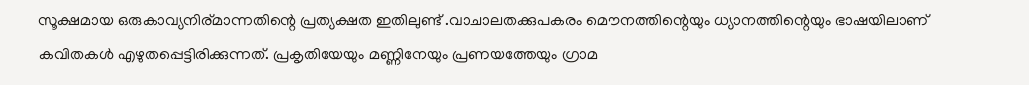സൂക്ഷമായ ഒരുകാവ്യനിര്മാന്നതിന്റെ പ്രത്യക്ഷത ഇതിലുണ്ട് .വാചാലതക്കുപകരം മൌനത്തിന്റെയും ധ്യാനത്തിന്റെയും ഭാഷയിലാണ് കവിതകള്‍ എഴുതപ്പെട്ടിരിക്കുന്നത്. പ്രകൃതിയേയും മണ്ണിനേയും പ്രണയത്തേയും ഗ്രാമ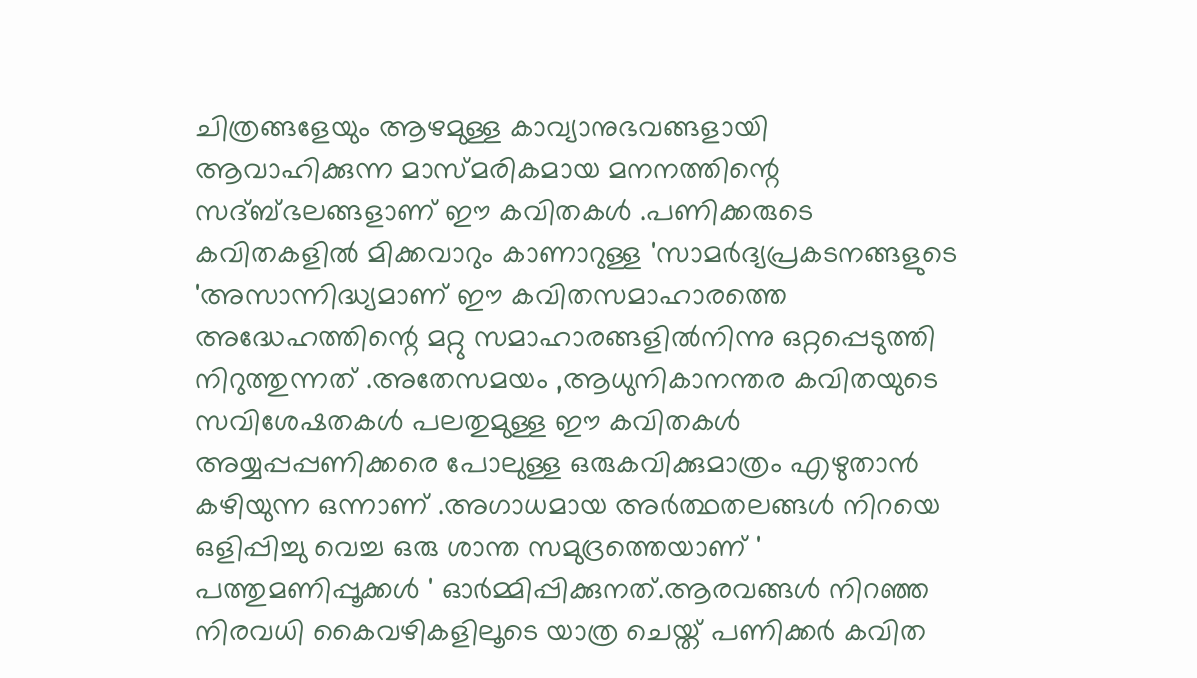ചിത്രങ്ങളേയും ആഴമുള്ള കാവ്യാനുഭവങ്ങളായി ആവാഹിക്കുന്ന മാസ്മരികമായ മനനത്തിന്റെ സദ്ബ്ഭലങ്ങളാണ് ഈ കവിതകള്‍ .പണിക്കരുടെ കവിതകളില്‍ മിക്കവാറും കാണാറുള്ള 'സാമര്‍ദ്യപ്രകടനങ്ങളുടെ 'അസാന്നിദ്ധ്യമാണ് ഈ കവിതസമാഹാരത്തെ അദ്ധേഹത്തിന്റെ മറ്റു സമാഹാരങ്ങളില്‍നിന്നു ഒറ്റപ്പെടുത്തി നിറുത്തുന്നത് .അതേസമയം ,ആധുനികാനന്തര കവിതയുടെ സവിശേഷതകള്‍ പലതുമുള്ള ഈ കവിതകള്‍ അയ്യപ്പപ്പണിക്കരെ പോലുള്ള ഒരുകവിക്കുമാത്രം എഴുതാന്‍ കഴിയുന്ന ഒന്നാണ് .അഗാധമായ അര്‍ത്ഥതലങ്ങള്‍ നിറയെ ഒളിപ്പിച്ചു വെച്ച ഒരു ശാന്ത സമുദ്രത്തെയാണ് ' പത്തുമണിപ്പൂക്കള്‍ ' ഓര്‍മ്മിപ്പിക്കുനത്.ആരവങ്ങള്‍ നിറഞ്ഞ നിരവധി കൈവഴികളിലൂടെ യാത്ര ചെയ്ത് പണിക്കര്‍ കവിത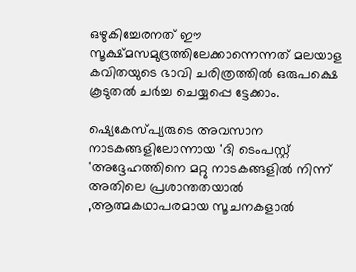ഒഴുകിച്ചേരനത് ഈ സൂക്ഷ്മസമുദ്രത്തിലേക്കാന്നെന്നത് മലയാള കവിതയുടെ ഭാവി ചരിത്രത്തില്‍ ഒരുപക്ഷെ കൂടുതല്‍ ചര്‍ച്ച ചെയ്യപ്പെ ട്ടേക്കാം.

ഷ്യെകേസ്പ്യരുടെ അവസാന നാടകങ്ങളിലോന്നായ 'ദി ടെംപസ്റ്റ് 'അദ്ദേഹത്തിനെ മറ്റു നാടകങ്ങളില്‍ നിന്ന് അതിലെ പ്രശാന്തതയാല്‍ ,ആത്മകഥാപരമായ സൂചനകളാല്‍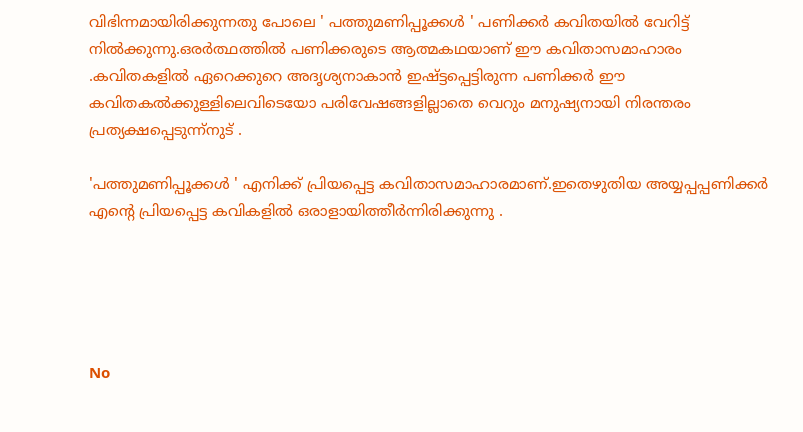വിഭിന്നമായിരിക്കുന്നതു പോലെ ' പത്തുമണിപ്പൂക്കള്‍ ' പണിക്കര്‍ കവിതയില്‍ വേറിട്ട്‌ നില്‍ക്കുന്നു.ഒരര്‍ത്ഥത്തില്‍ പണിക്കരുടെ ആത്മകഥയാണ് ഈ കവിതാസമാഹാരം .കവിതകളില്‍ ഏറെക്കുറെ അദൃശ്യനാകാന്‍ ഇഷ്ട്ടപ്പെട്ടിരുന്ന പണിക്കര്‍ ഈ കവിതകല്‍ക്കുള്ളിലെവിടെയോ പരിവേഷങ്ങളില്ലാതെ വെറും മനുഷ്യനായി നിരന്തരം പ്രത്യക്ഷപ്പെടുന്ന്നുട് .

'പത്തുമണിപ്പൂക്കള്‍ ' എനിക്ക് പ്രിയപ്പെട്ട കവിതാസമാഹാരമാണ്.ഇതെഴുതിയ അയ്യപ്പപ്പണിക്കര്‍ എന്റെ പ്രിയപ്പെട്ട കവികളില്‍ ഒരാളായിത്തീര്‍ന്നിരിക്കുന്നു .





No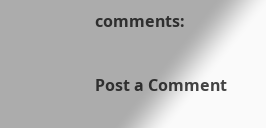comments:

Post a Comment